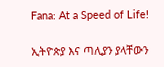Fana: At a Speed of Life!

ኢትዮጵያ እና ጣሊያን ያላቸውን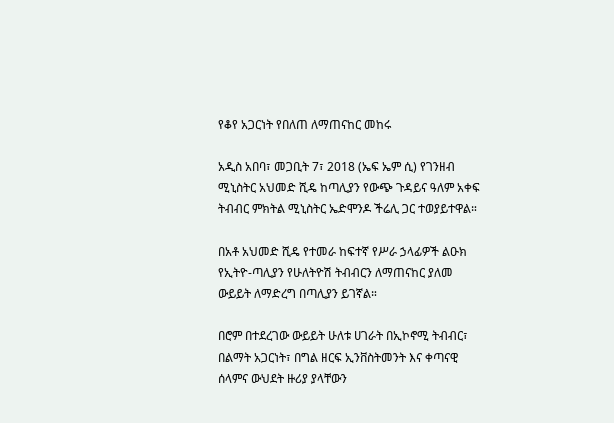የቆየ አጋርነት የበለጠ ለማጠናከር መከሩ

አዲስ አበባ፣ መጋቢት 7፣ 2018 (ኤፍ ኤም ሲ) የገንዘብ ሚኒስትር አህመድ ሺዴ ከጣሊያን የውጭ ጉዳይና ዓለም አቀፍ ትብብር ምክትል ሚኒስትር ኤድሞንዶ ችሬሊ ጋር ተወያይተዋል።

በአቶ አህመድ ሺዴ የተመራ ከፍተኛ የሥራ ኃላፊዎች ልዑክ የኢትዮ-ጣሊያን የሁለትዮሽ ትብብርን ለማጠናከር ያለመ ውይይት ለማድረግ በጣሊያን ይገኛል።

በሮም በተደረገው ውይይት ሁለቱ ሀገራት በኢኮኖሚ ትብብር፣ በልማት አጋርነት፣ በግል ዘርፍ ኢንቨስትመንት እና ቀጣናዊ ሰላምና ውህደት ዙሪያ ያላቸውን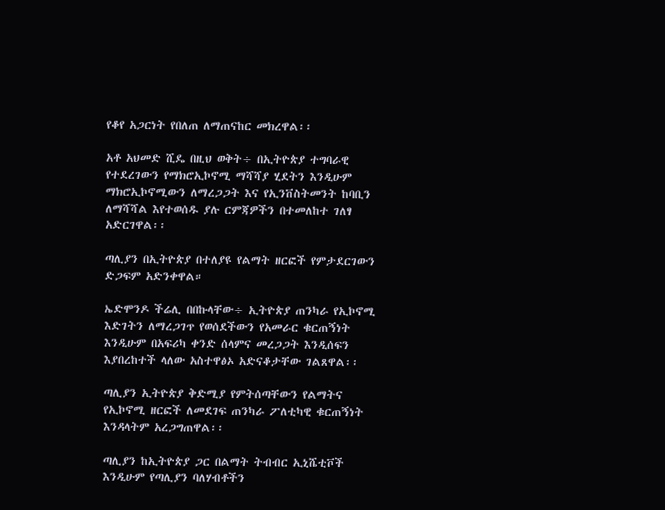የቆየ አጋርነት የበለጠ ለማጠናከር መክረዋል፡፡

አቶ አህመድ ሺዴ በዚህ ወቅት÷ በኢትዮጵያ ተግባራዊ የተደረገውን የማክሮኢኮኖሚ ማሻሻያ ሂደትን እንዲሁም ማክሮኢኮኖሚውን ለማረጋጋት እና የኢንቨስትመንት ከባቢን ለማሻሻል እየተወሰዱ ያሉ ርምጃዎችን በተመለከተ ገለፃ አድርገዋል፡፡

ጣሊያን በኢትዮጵያ በተለያዩ የልማት ዘርፎች የምታደርገውን ድጋፍም አድንቀዋል።

ኤድሞንዶ ችሬሊ በበኩላቸው÷ ኢትዮጵያ ጠንካራ የኢኮኖሚ እድገትን ለማረጋገጥ የወሰደችውን የአመራር ቁርጠኝነት እንዲሁም በአፍሪካ ቀንድ ሰላምና መረጋጋት እንዲሰፍን እያበረከተች ላለው አስተዋፅኦ አድናቆታቸው ገልጸዋል፡፡

ጣሊያን ኢትዮጵያ ቅድሚያ የምትሰጣቸውን የልማትና የኢኮኖሚ ዘርፎች ለመደገፍ ጠንካራ ፖለቲካዊ ቁርጠኝነት እንዳላትም አረጋግጠዋል፡፡

ጣሊያን ከኢትዮጵያ ጋር በልማት ትብብር ኢኒሼቲቮች እንዲሁም የጣሊያን ባለሃብቶችን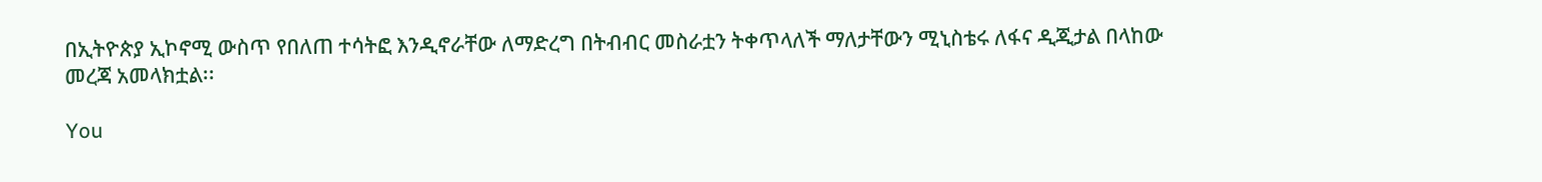በኢትዮጵያ ኢኮኖሚ ውስጥ የበለጠ ተሳትፎ እንዲኖራቸው ለማድረግ በትብብር መስራቷን ትቀጥላለች ማለታቸውን ሚኒስቴሩ ለፋና ዲጂታል በላከው መረጃ አመላክቷል፡፡

You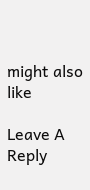might also like

Leave A Reply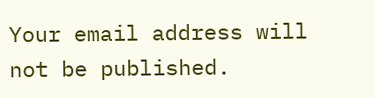Your email address will not be published.